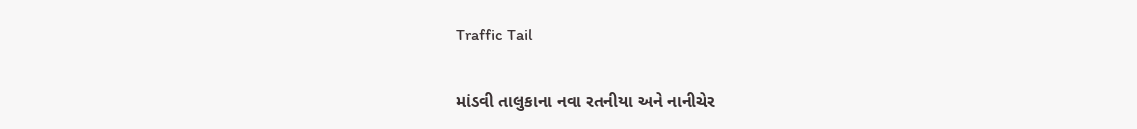Traffic Tail

માંડવી તાલુકાના નવા રતનીયા અને નાનીચેર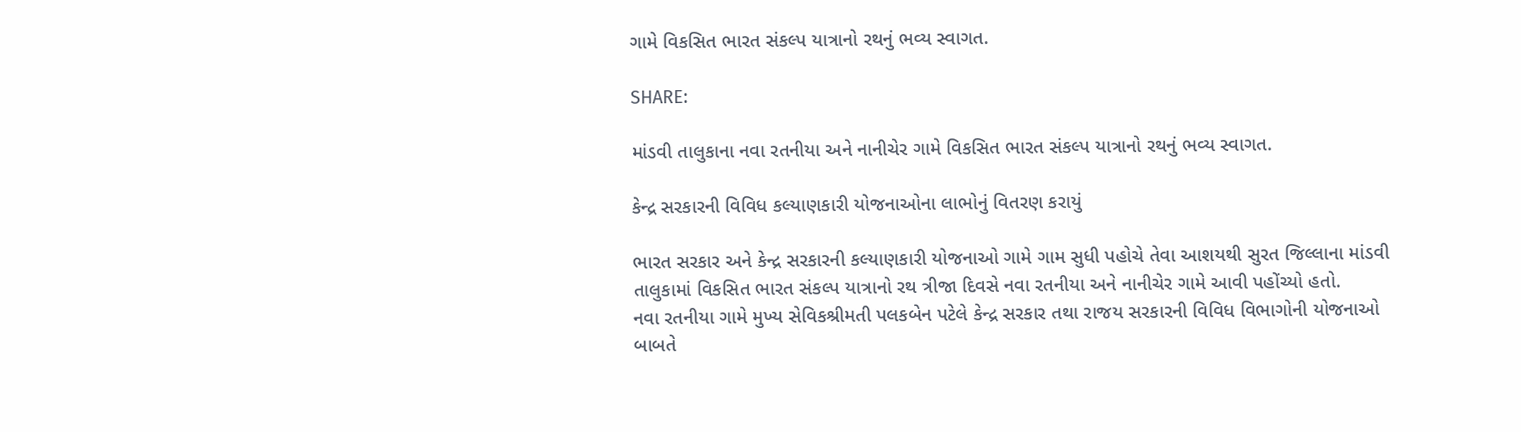ગામે વિકસિત ભારત સંકલ્પ યાત્રાનો રથનું ભવ્ય સ્વાગત.

SHARE:

માંડવી તાલુકાના નવા રતનીયા અને નાનીચેર ગામે વિકસિત ભારત સંકલ્પ યાત્રાનો રથનું ભવ્ય સ્વાગત.

કેન્દ્ર સરકારની વિવિધ કલ્યાણકારી યોજનાઓના લાભોનું વિતરણ કરાયું

ભારત સરકાર અને કેન્દ્ર સરકારની કલ્યાણકારી યોજનાઓ ગામે ગામ સુધી પહોચે તેવા આશયથી સુરત જિલ્લાના માંડવી તાલુકામાં વિકસિત ભારત સંકલ્પ યાત્રાનો રથ ત્રીજા દિવસે નવા રતનીયા અને નાનીચેર ગામે આવી પહોંચ્યો હતો.
નવા રતનીયા ગામે મુખ્ય સેવિકશ્રીમતી પલકબેન પટેલે કેન્દ્ર સરકાર તથા રાજય સરકારની વિવિધ વિભાગોની યોજનાઓ બાબતે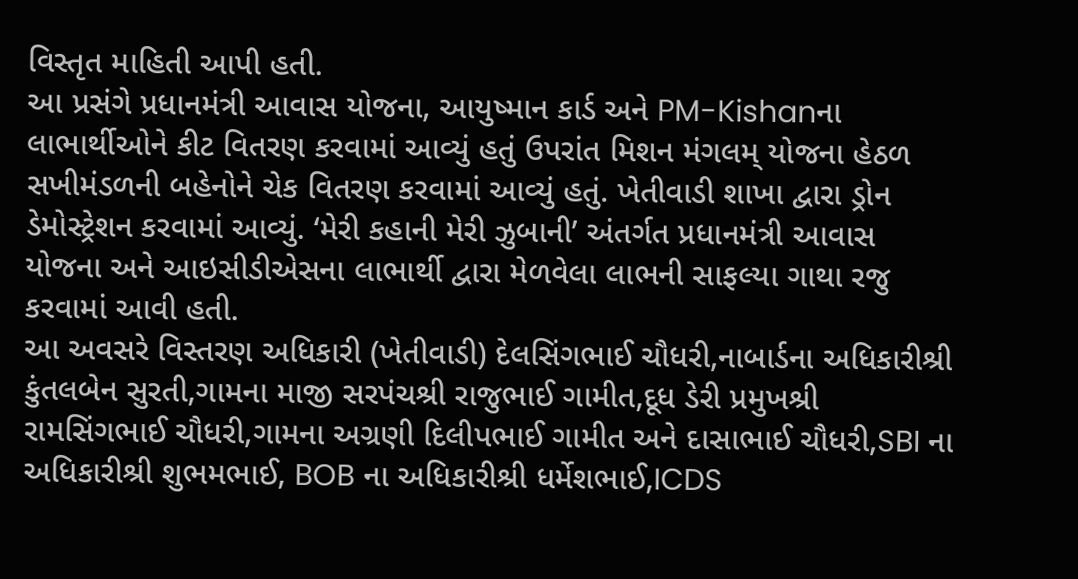વિસ્તૃત માહિતી આપી હતી.
આ પ્રસંગે પ્રધાનમંત્રી આવાસ યોજના, આયુષ્માન કાર્ડ અને PM-Kishanના લાભાર્થીઓને કીટ વિતરણ કરવામાં આવ્યું હતું ઉપરાંત મિશન મંગલમ્ યોજના હેઠળ સખીમંડળની બહેનોને ચેક વિતરણ કરવામાં આવ્યું હતું. ખેતીવાડી શાખા દ્વારા ડ્રોન ડેમોસ્ટ્રેશન કરવામાં આવ્યું. ‘મેરી કહાની મેરી ઝુબાની’ અંતર્ગત પ્રધાનમંત્રી આવાસ યોજના અને આઇસીડીએસના લાભાર્થી દ્વારા મેળવેલા લાભની સાફલ્યા ગાથા રજુ કરવામાં આવી હતી.
આ અવસરે વિસ્તરણ અધિકારી (ખેતીવાડી) દેલસિંગભાઈ ચૌધરી,નાબાર્ડના અધિકારીશ્રી કુંતલબેન સુરતી,ગામના માજી સરપંચશ્રી રાજુભાઈ ગામીત,દૂધ ડેરી પ્રમુખશ્રી રામસિંગભાઈ ચૌધરી,ગામના અગ્રણી દિલીપભાઈ ગામીત અને દાસાભાઈ ચૌધરી,SBI ના અધિકારીશ્રી શુભમભાઈ, BOB ના અધિકારીશ્રી ધર્મેશભાઈ,ICDS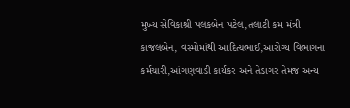મુખ્ય સેવિકાશ્રી પલકબેન પટેલ,તલાટી કમ મંત્રી કાજલબેન, વસ્મોમાંથી આદિત્યભાઈ,આરોગ્ય વિભાગના કર્મચારી,આંગણવાડી કાર્યકર અને તેડાગર તેમજ અન્ય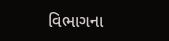વિભાગના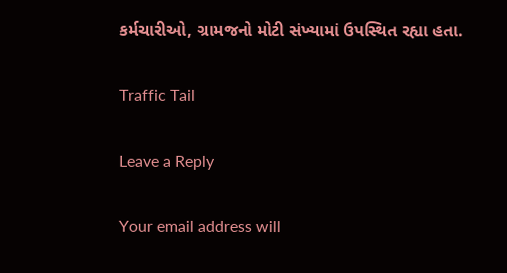કર્મચારીઓ, ગ્રામજનો મોટી સંખ્યામાં ઉપસ્થિત રહ્યા હતા.

Traffic Tail

Leave a Reply

Your email address will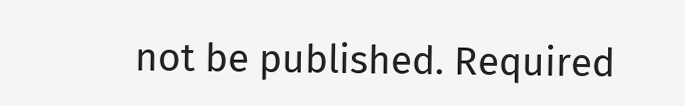not be published. Required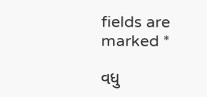fields are marked *

વધુ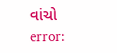વાંચો
error: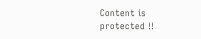Content is protected !!